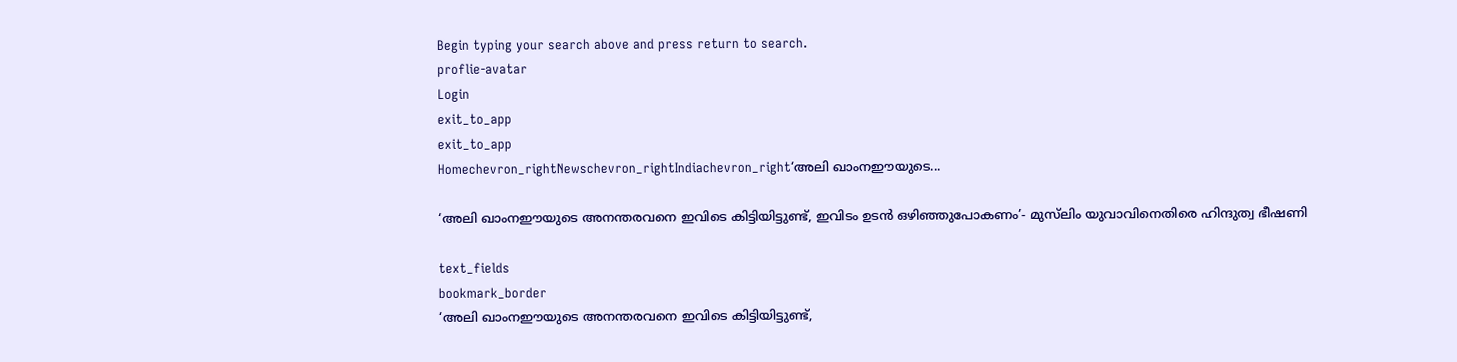Begin typing your search above and press return to search.
proflie-avatar
Login
exit_to_app
exit_to_app
Homechevron_rightNewschevron_rightIndiachevron_right‘അലി ഖാംനഈയുടെ...

‘അലി ഖാംനഈയുടെ അനന്തരവനെ ഇവിടെ കിട്ടിയിട്ടുണ്ട്, ഇവിടം ഉടൻ ഒഴിഞ്ഞുപോകണം’- മുസ്‍ലിം യുവാവിനെതിരെ ഹിന്ദുത്വ ഭീഷണി

text_fields
bookmark_border
‘അലി ഖാംനഈയുടെ അനന്തരവനെ ഇവിടെ കിട്ടിയിട്ടുണ്ട്,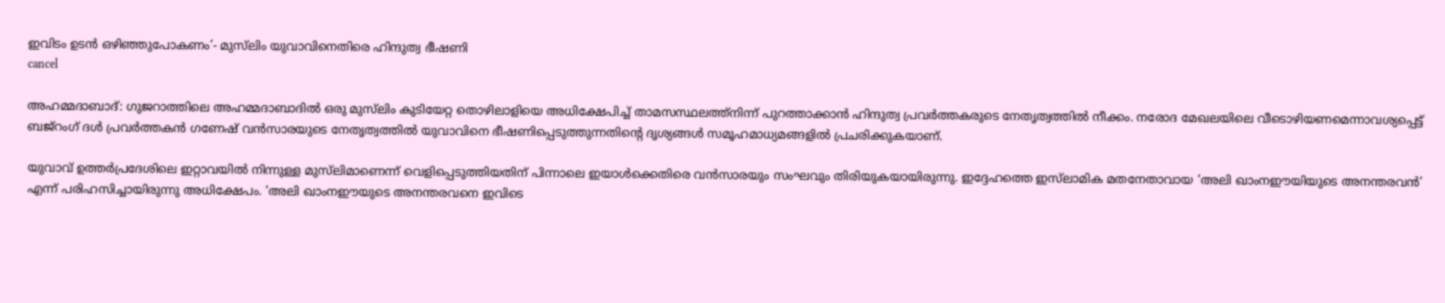ഇവിടം ഉടൻ ഒഴിഞ്ഞുപോകണം’- മുസ്‍ലിം യുവാവിനെതിരെ ഹിന്ദുത്വ ഭീഷണി
cancel

അഹമ്മദാബാദ്: ഗുജറാത്തിലെ അഹമ്മദാബാദിൽ ഒരു മുസ്‍ലിം കുടിയേറ്റ തൊഴിലാളിയെ അധിക്ഷേപിച്ച് താമസസ്ഥലത്ത്നിന്ന് പുറത്താക്കാൻ ഹിന്ദുത്വ പ്രവർത്തകരുടെ നേതൃത്വത്തിൽ നീക്കം. നരോദ മേഖലയിലെ വീടൊഴിയണമെന്നാവശ്യപ്പെട്ട് ബജ്‌റംഗ് ദൾ പ്രവർത്തകൻ ഗണേഷ് വൻസാരയുടെ നേതൃത്വത്തിൽ യുവാവിനെ ഭീഷണിപ്പെടുത്തുന്നതിന്റെ ദൃശ്യങ്ങൾ സമൂഹമാധ്യമങ്ങളിൽ പ്രചരിക്കുകയാണ്.

യുവാവ് ഉത്തർപ്രദേശിലെ ഇറ്റാവയിൽ നിന്നുള്ള മുസ്‍ലിമാണെന്ന് വെളിപ്പെടുത്തിയതിന് പിന്നാലെ ഇയാൾക്കെതിരെ വൻസാരയും സംഘവും തിരിയുകയായിരുന്നു. ഇദ്ദേഹത്തെ ഇസ്‌ലാമിക മതനേതാവായ ‘അലി ഖാംനഈയിയുടെ അനന്തരവൻ’ എന്ന് പരിഹസിച്ചായിരുന്നു അധിക്ഷേപം. ‘അലി ഖാംനഈയുടെ അനന്തരവനെ ഇവിടെ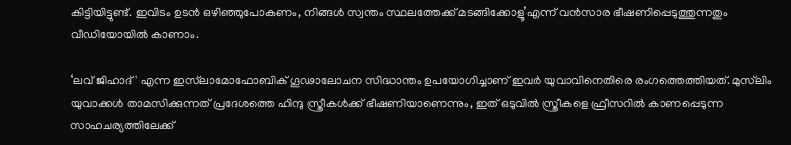കിട്ടിയിട്ടുണ്ട്. ഇവിടം ഉടൻ ഒഴിഞ്ഞുപോകണം, നിങ്ങൾ സ്വന്തം സ്ഥലത്തേക്ക് മടങ്ങിക്കോളൂ’എന്ന് വൻസാര ഭീഷണിപ്പെടുത്തുന്നതും വീഡിയോയിൽ കാണാം.

‘ലവ് ജിഹാദ്' എന്ന ഇസ്‌ലാമോഫോബിക് ഗൂഢാലോചന സിദ്ധാന്തം ഉപയോഗിച്ചാണ് ഇവർ യുവാവിനെതിരെ രംഗത്തെത്തിയത്. മുസ്‍ലിം യുവാക്കൾ താമസിക്കുന്നത് പ്രദേശത്തെ ഹിന്ദു സ്ത്രീകൾക്ക് ഭീഷണിയാണെന്നും, ഇത് ഒടുവിൽ സ്ത്രീകളെ ഫ്രീസറിൽ കാണപ്പെടുന്ന സാഹചര്യത്തിലേക്ക്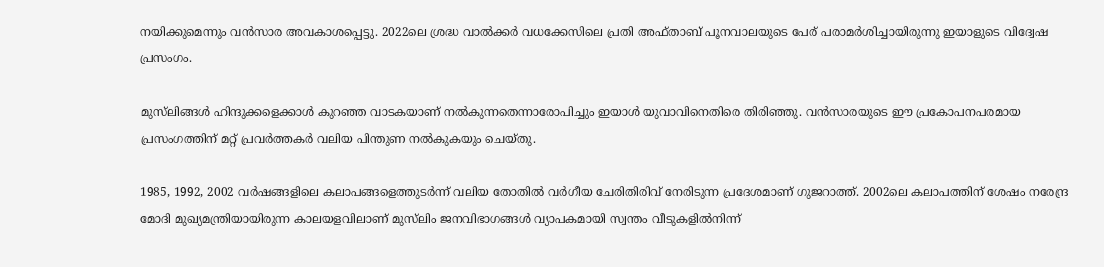നയിക്കുമെന്നും വൻസാര അവകാശപ്പെട്ടു. 2022ലെ ശ്രദ്ധ വാൽക്കർ വധക്കേസിലെ പ്രതി അഫ്താബ് പൂനവാലയുടെ പേര് പരാമർശിച്ചായിരുന്നു ഇയാളുടെ വിദ്വേഷ പ്രസംഗം.

മുസ്‍ലിങ്ങൾ ഹിന്ദുക്കളെക്കാൾ കുറഞ്ഞ വാടകയാണ് നൽകുന്നതെന്നാരോപിച്ചും ഇയാൾ യുവാവിനെതിരെ തിരിഞ്ഞു. വൻസാരയുടെ ഈ പ്രകോപനപരമായ പ്രസംഗത്തിന് മറ്റ് പ്രവർത്തകർ വലിയ പിന്തുണ നൽകുകയും ചെയ്തു.

1985, 1992, 2002 വർഷങ്ങളിലെ കലാപങ്ങളെത്തുടർന്ന് വലിയ തോതിൽ വർഗീയ ചേരിതിരിവ് നേരിടുന്ന പ്രദേശമാണ് ഗുജറാത്ത്. 2002ലെ കലാപത്തിന് ശേഷം നരേന്ദ്ര മോദി മുഖ്യമന്ത്രിയായിരുന്ന കാലയളവിലാണ് മുസ്‍ലിം ജനവിഭാഗങ്ങൾ വ്യാപകമായി സ്വന്തം വീടുകളിൽനിന്ന്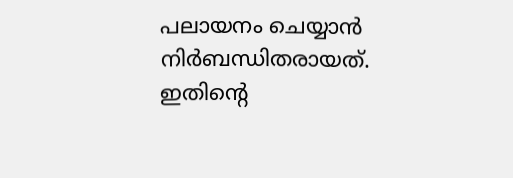പലായനം ചെയ്യാൻ നിർബന്ധിതരായത്. ഇതിന്റെ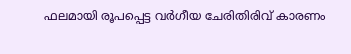ഫലമായി രൂപപ്പെട്ട വർഗീയ ചേരിതിരിവ് കാരണം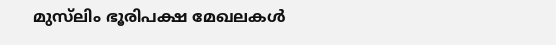മുസ്‍ലിം ഭൂരിപക്ഷ മേഖലകൾ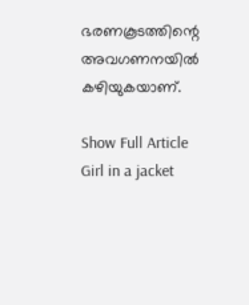ഭരണകൂടത്തിന്റെ അവഗണനയിൽ കഴിയുകയാണ്.

Show Full Article
Girl in a jacket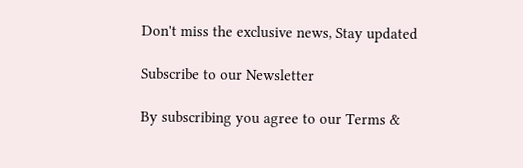Don't miss the exclusive news, Stay updated

Subscribe to our Newsletter

By subscribing you agree to our Terms &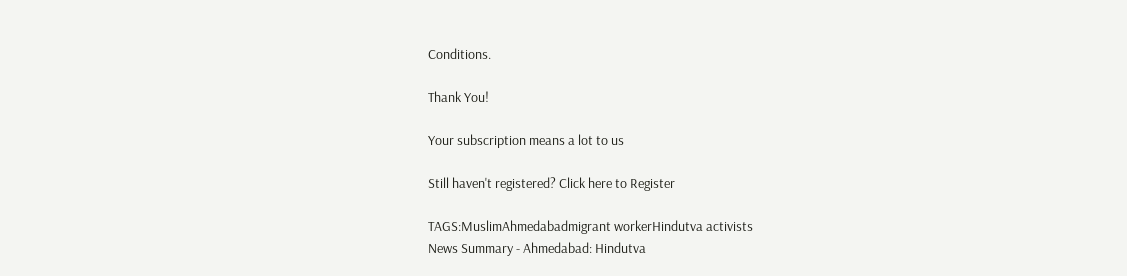Conditions.

Thank You!

Your subscription means a lot to us

Still haven't registered? Click here to Register

TAGS:MuslimAhmedabadmigrant workerHindutva activists
News Summary - Ahmedabad: Hindutva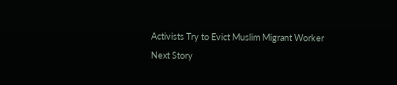Activists Try to Evict Muslim Migrant Worker
Next Story